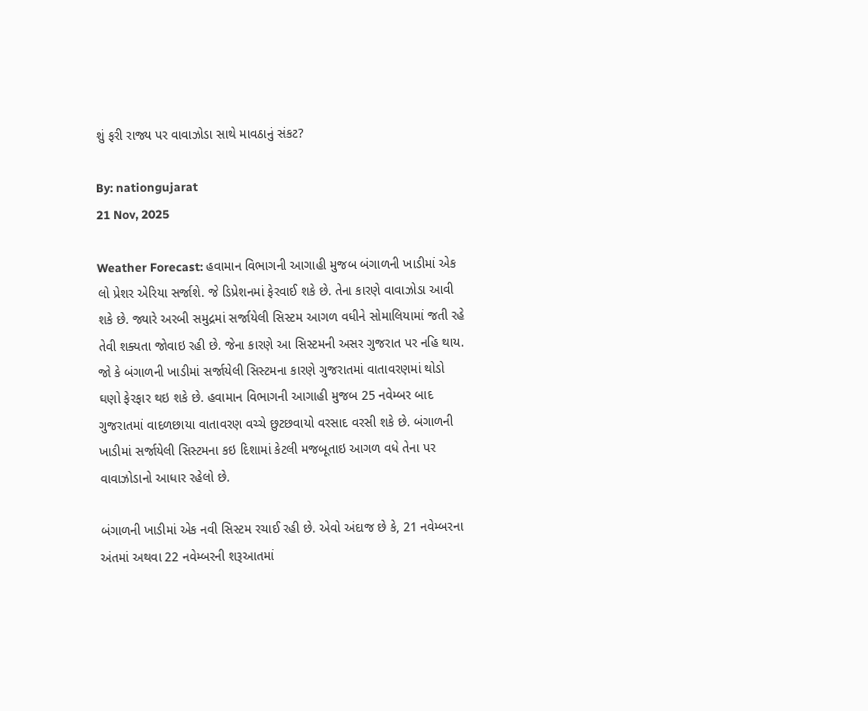શું ફરી રાજ્ય પર વાવાઝોડા સાથે માવઠાનું સંકટ?

By: nationgujarat
21 Nov, 2025

Weather Forecast: હવામાન વિભાગની આગાહી મુજબ બંગાળની ખાડીમાં એક લો પ્રેશર એરિયા સર્જાશે. જે ડિપ્રેશનમાં ફેરવાઈ શકે છે. તેના કારણે વાવાઝોડા આવી શકે છે. જ્યારે અરબી સમુદ્રમાં સર્જાયેલી સિસ્ટમ આગળ વધીને સોમાલિયામાં જતી રહે તેવી શક્યતા જોવાઇ રહી છે. જેના કારણે આ સિસ્ટમની અસર ગુજરાત પર નહિ થાય. જો કે બંગાળની ખાડીમાં સર્જાયેલી સિસ્ટમના કારણે ગુજરાતમાં વાતાવરણમાં થોડો ઘણો ફેરફાર થઇ શકે છે. હવામાન વિભાગની આગાહી મુજબ 25 નવેમ્બર બાદ ગુજરાતમાં વાદળછાયા વાતાવરણ વચ્ચે છુટછવાયો વરસાદ વરસી શકે છે. બંગાળની ખાડીમાં સર્જાયેલી સિસ્ટમના કઇ દિશામાં કેટલી મજબૂતાઇ આગળ વધે તેના પર વાવાઝોડાનો આધાર રહેલો છે.

બંગાળની ખાડીમાં એક નવી સિસ્ટમ રચાઈ રહી છે. એવો અંદાજ છે કે, 21 નવેમ્બરના અંતમાં અથવા 22 નવેમ્બરની શરૂઆતમાં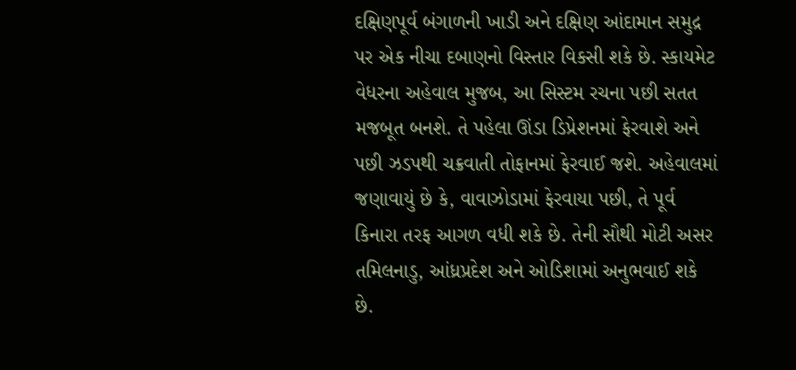દક્ષિણપૂર્વ બંગાળની ખાડી અને દક્ષિણ આંદામાન સમુદ્ર પર એક નીચા દબાણનો વિસ્તાર વિકસી શકે છે. સ્કાયમેટ વેધરના અહેવાલ મુજબ, આ સિસ્ટમ રચના પછી સતત મજબૂત બનશે. તે પહેલા ઊંડા ડિપ્રેશનમાં ફેરવાશે અને પછી ઝડપથી ચક્રવાતી તોફાનમાં ફેરવાઈ જશે. અહેવાલમાં જણાવાયું છે કે, વાવાઝોડામાં ફેરવાયા પછી, તે પૂર્વ કિનારા તરફ આગળ વધી શકે છે. તેની સૌથી મોટી અસર તમિલનાડુ, આંધ્રપ્રદેશ અને ઓડિશામાં અનુભવાઈ શકે છે.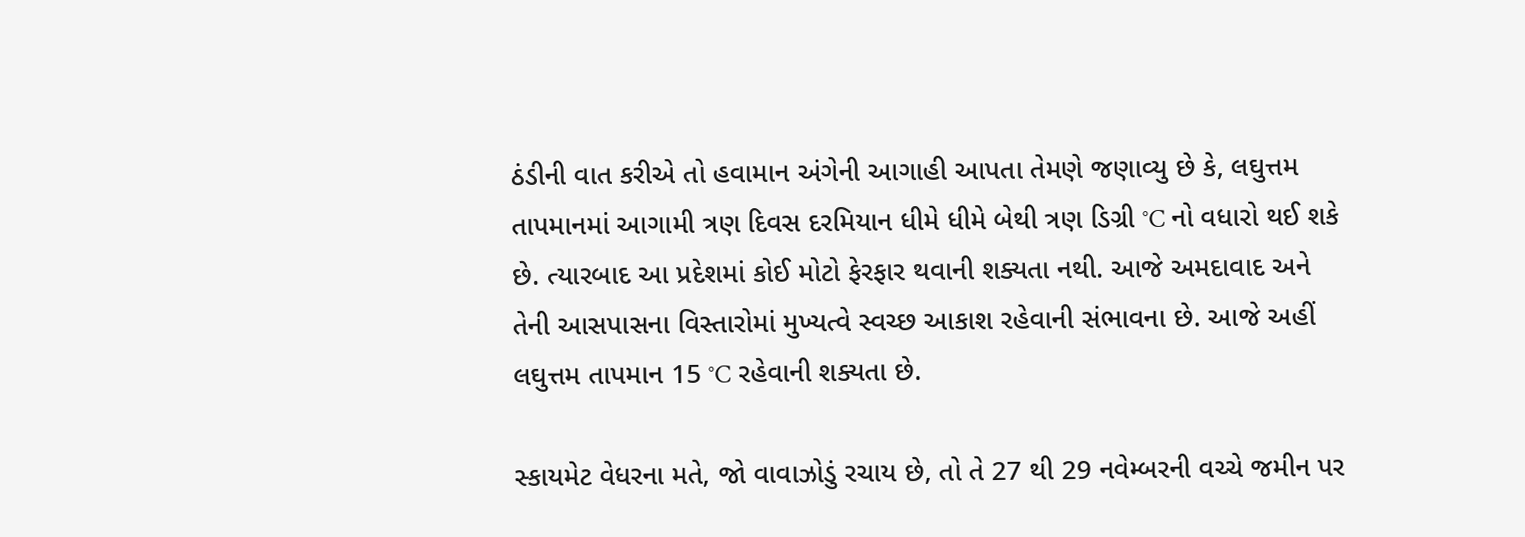ઠંડીની વાત કરીએ તો હવામાન અંગેની આગાહી આપતા તેમણે જણાવ્યુ છે કે, લઘુત્તમ તાપમાનમાં આગામી ત્રણ દિવસ દરમિયાન ધીમે ધીમે બેથી ત્રણ ડિગ્રી °C નો વધારો થઈ શકે છે. ત્યારબાદ આ પ્રદેશમાં કોઈ મોટો ફેરફાર થવાની શક્યતા નથી. આજે અમદાવાદ અને તેની આસપાસના વિસ્તારોમાં મુખ્યત્વે સ્વચ્છ આકાશ રહેવાની સંભાવના છે. આજે અહીં લઘુત્તમ તાપમાન 15 °C રહેવાની શક્યતા છે.

સ્કાયમેટ વેધરના મતે, જો વાવાઝોડું રચાય છે, તો તે 27 થી 29 નવેમ્બરની વચ્ચે જમીન પર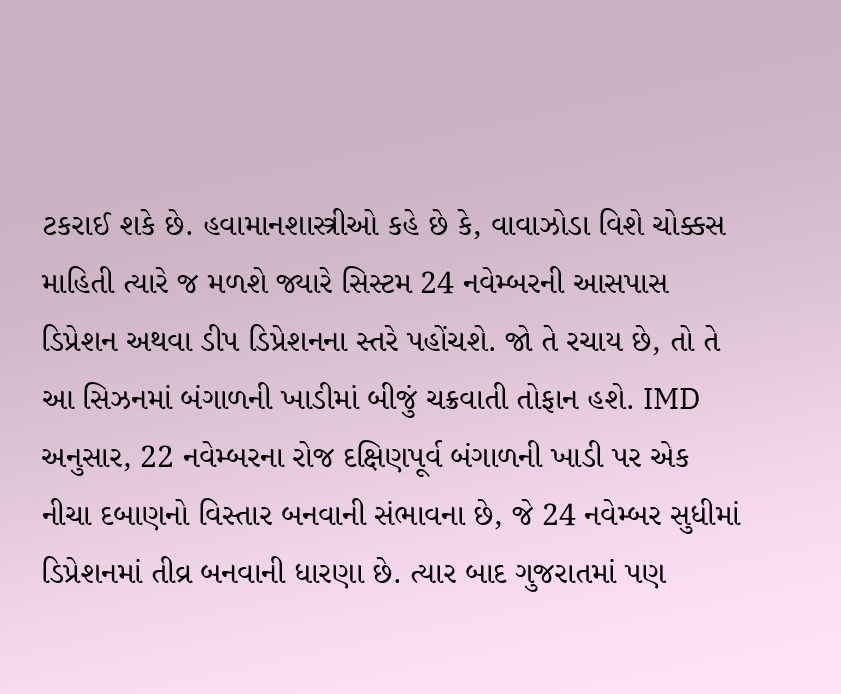ટકરાઈ શકે છે. હવામાનશાસ્ત્રીઓ કહે છે કે, વાવાઝોડા વિશે ચોક્કસ માહિતી ત્યારે જ મળશે જ્યારે સિસ્ટમ 24 નવેમ્બરની આસપાસ ડિપ્રેશન અથવા ડીપ ડિપ્રેશનના સ્તરે પહોંચશે. જો તે રચાય છે, તો તે આ સિઝનમાં બંગાળની ખાડીમાં બીજું ચક્રવાતી તોફાન હશે. IMD અનુસાર, 22 નવેમ્બરના રોજ દક્ષિણપૂર્વ બંગાળની ખાડી પર એક નીચા દબાણનો વિસ્તાર બનવાની સંભાવના છે, જે 24 નવેમ્બર સુધીમાં ડિપ્રેશનમાં તીવ્ર બનવાની ધારણા છે. ત્યાર બાદ ગુજરાતમાં પણ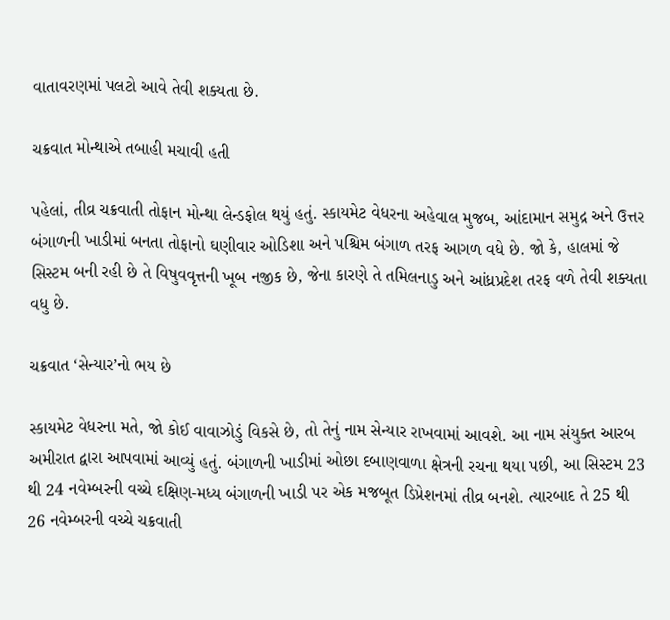વાતાવરણમાં પલટો આવે તેવી શક્યતા છે.

ચક્રવાત મોન્થાએ તબાહી મચાવી હતી

પહેલાં, તીવ્ર ચક્રવાતી તોફાન મોન્થા લેન્ડફોલ થયું હતું. સ્કાયમેટ વેધરના અહેવાલ મુજબ, આંદામાન સમુદ્ર અને ઉત્તર બંગાળની ખાડીમાં બનતા તોફાનો ઘણીવાર ઓડિશા અને પશ્ચિમ બંગાળ તરફ આગળ વધે છે. જો કે, હાલમાં જે સિસ્ટમ બની રહી છે તે વિષુવવૃત્તની ખૂબ નજીક છે, જેના કારણે તે તમિલનાડુ અને આંધ્રપ્રદેશ તરફ વળે તેવી શક્યતા વધુ છે.

ચક્રવાત ‘સેન્યાર’નો ભય છે

સ્કાયમેટ વેધરના મતે, જો કોઈ વાવાઝોડું વિકસે છે, તો તેનું નામ સેન્યાર રાખવામાં આવશે. આ નામ સંયુક્ત આરબ અમીરાત દ્વારા આપવામાં આવ્યું હતું. બંગાળની ખાડીમાં ઓછા દબાણવાળા ક્ષેત્રની રચના થયા પછી, આ સિસ્ટમ 23 થી 24 નવેમ્બરની વચ્ચે દક્ષિણ-મધ્ય બંગાળની ખાડી પર એક મજબૂત ડિપ્રેશનમાં તીવ્ર બનશે. ત્યારબાદ તે 25 થી 26 નવેમ્બરની વચ્ચે ચક્રવાતી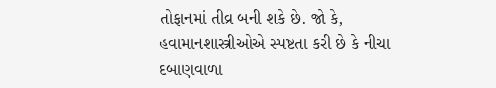તોફાનમાં તીવ્ર બની શકે છે. જો કે, હવામાનશાસ્ત્રીઓએ સ્પષ્ટતા કરી છે કે નીચા દબાણવાળા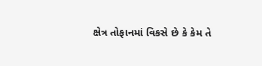ક્ષેત્ર તોફાનમાં વિકસે છે કે કેમ તે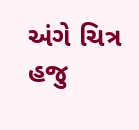અંગે ચિત્ર હજુ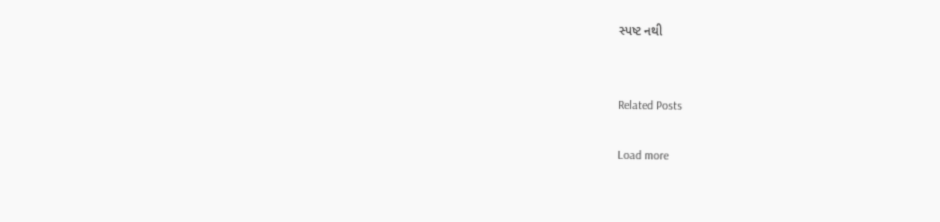સ્પષ્ટ નથી


Related Posts

Load more